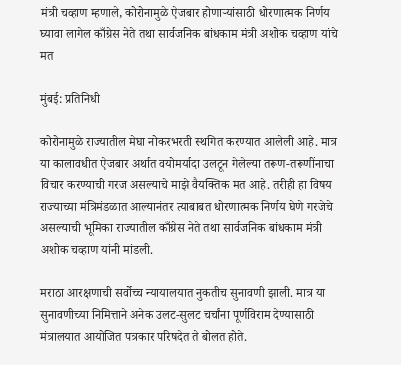मंत्री चव्हाण म्हणाले, कोरोनामुळे ऐजबार होणाऱ्यांसाठी धोरणात्मक निर्णय घ्यावा लागेल काँग्रेस नेते तथा सार्वजनिक बांधकाम मंत्री अशोक चव्हाण यांचे मत

मुंबई: प्रतिनिधी

कोरोनामुळे राज्यातील मेघा नोकरभरती स्थगित करण्यात आलेली आहे. मात्र या कालावधीत ऐजबार अर्थात वयोमर्यादा उलटून गेलेल्या तरूण-तरूणींनाचा विचार करण्याची गरज असल्याचे माझे वैयक्तिक मत आहे. तरीही हा विषय राज्याच्या मंत्रिमंडळात आल्यानंतर त्याबाबत धोरणात्मक निर्णय घेणे गरजेचे असल्याची भूमिका राज्यातील काँग्रेस नेते तथा सार्वजनिक बांधकाम मंत्री अशोक चव्हाण यांनी मांडली.

मराठा आरक्षणाची सर्वोच्च न्यायालयात नुकतीच सुनावणी झाली. मात्र या सुनावणीच्या निमित्ताने अनेक उलट-सुलट चर्चांना पूर्णविराम देण्यासाठी मंत्रालयात आयोजित पत्रकार परिषदेत ते बोलत होते.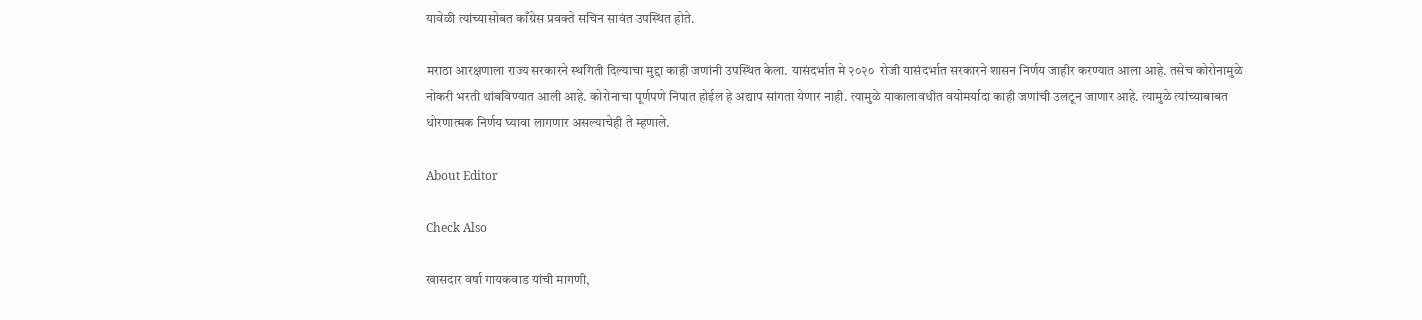यावेळी त्यांच्यासोबत काँग्रेस प्रवक्ते सचिन सावंत उपस्थित होते.

मराठा आरक्षणाला राज्य सरकारने स्थगिती दिल्याचा मुद्दा काही जणांनी उपस्थित केला. यासंदर्भात मे २०२०  रोजी यासंदर्भात सरकारने शासन निर्णय जाहीर करण्यात आला आहे. तसेच कोरोनामुळे नोकरी भरती थांबविण्यात आली आहे. कोरोनाचा पूर्णपणे निपात होईल हे अद्याप सांगता येणार नाही. त्यामुळे याकालावधीत वयोमर्यादा काही जणांची उलटून जाणार आहे. त्यामुळे त्यांच्याबाबत धोरणात्मक निर्णय घ्यावा लागणार असल्याचेही ते म्हणाले.

About Editor

Check Also

खासदार वर्षा गायकवाड यांची मागणी,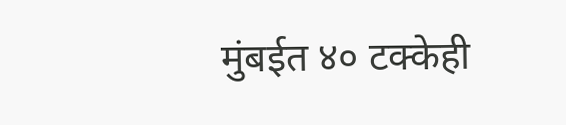मुंबईत ४० टक्केही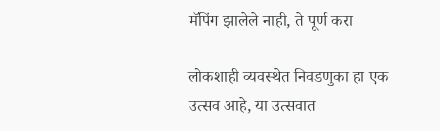मॅपिंग झालेले नाही, ते पूर्ण करा

लोकशाही व्यवस्थेत निवडणुका हा एक उत्सव आहे, या उत्सवात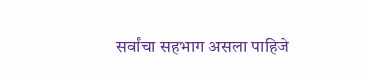सर्वांचा सहभाग असला पाहिजे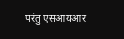परंतु एसआयआर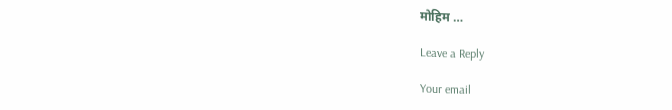मोहिम …

Leave a Reply

Your email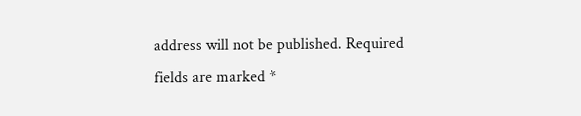address will not be published. Required fields are marked *